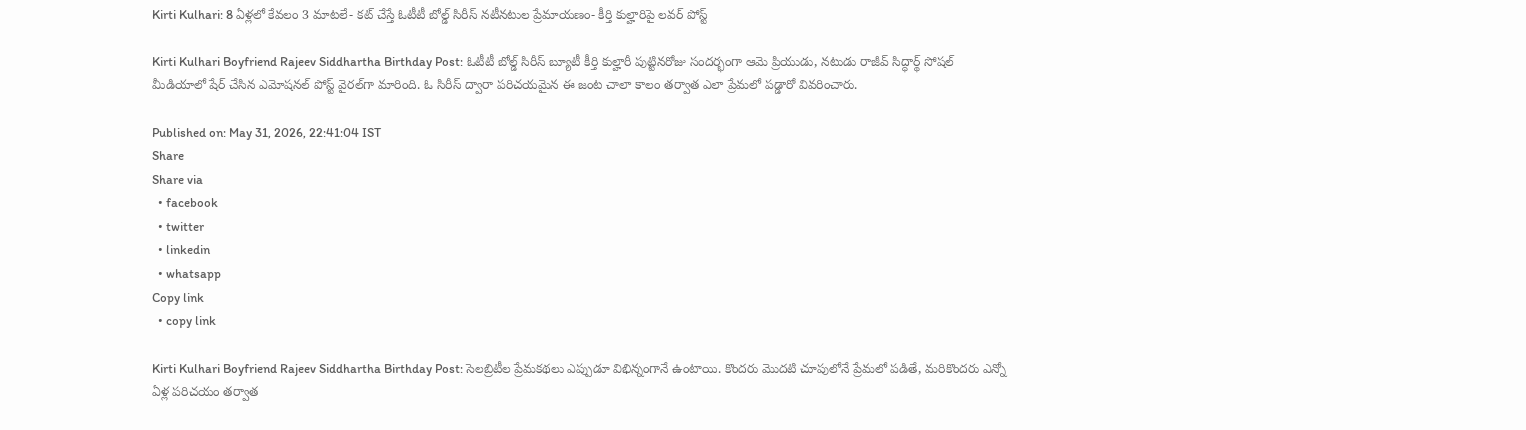Kirti Kulhari: 8 ఏళ్లలో కేవలం 3 మాటలే- కట్ చేస్తే ఓటీటీ బోల్డ్ సిరీస్ నటీనటుల ప్రేమాయణం- కీర్తి కుల్హారిపై లవర్ పోస్ట్

Kirti Kulhari Boyfriend Rajeev Siddhartha Birthday Post: ఓటీటీ బోల్డ్ సిరీస్ బ్యూటీ కీర్తి కుల్హారీ పుట్టినరోజు సందర్భంగా ఆమె ప్రియుడు, నటుడు రాజీవ్ సిద్ధార్థ్ సోషల్ మీడియాలో షేర్ చేసిన ఎమోషనల్ పోస్ట్ వైరల్‌గా మారింది. ఓ సిరీస్ ద్వారా పరిచయమైన ఈ జంట చాలా కాలం తర్వాత ఎలా ప్రేమలో పడ్డారో వివరించారు.

Published on: May 31, 2026, 22:41:04 IST
Share
Share via
  • facebook
  • twitter
  • linkedin
  • whatsapp
Copy link
  • copy link

Kirti Kulhari Boyfriend Rajeev Siddhartha Birthday Post: సెలబ్రిటీల ప్రేమకథలు ఎప్పుడూ విభిన్నంగానే ఉంటాయి. కొందరు మొదటి చూపులోనే ప్రేమలో పడితే, మరికొందరు ఎన్నో ఏళ్ల పరిచయం తర్వాత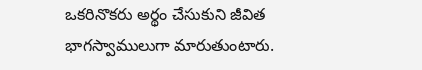ఒకరినొకరు అర్థం చేసుకుని జీవిత భాగస్వాములుగా మారుతుంటారు.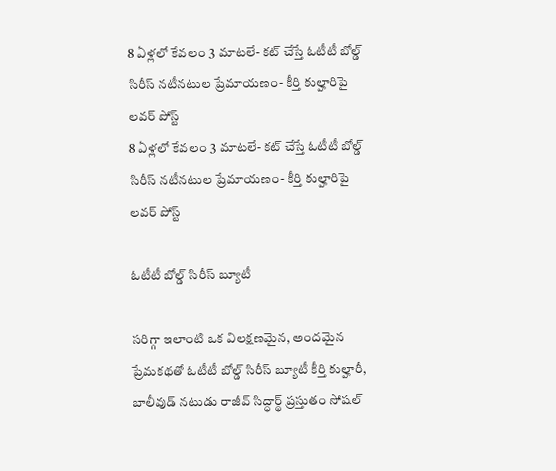8 ఏళ్లలో కేవలం 3 మాటలే- కట్ చేస్తే ఓటీటీ బోల్డ్ సిరీస్ నటీనటుల ప్రేమాయణం- కీర్తి కుల్హారిపై లవర్ పోస్ట్
8 ఏళ్లలో కేవలం 3 మాటలే- కట్ చేస్తే ఓటీటీ బోల్డ్ సిరీస్ నటీనటుల ప్రేమాయణం- కీర్తి కుల్హారిపై లవర్ పోస్ట్

ఓటీటీ బోల్డ్ సిరీస్ బ్యూటీ

సరిగ్గా ఇలాంటి ఒక విలక్షణమైన, అందమైన ప్రేమకథతో ఓటీటీ బోల్డ్ సిరీస్ బ్యూటీ కీర్తి కుల్హారీ, బాలీవుడ్ నటుడు రాజీవ్ సిద్ధార్థ్ ప్రస్తుతం సోషల్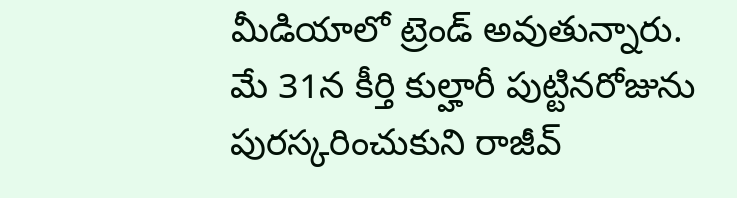మీడియాలో ట్రెండ్ అవుతున్నారు. మే 31న కీర్తి కుల్హారీ పుట్టినరోజును పురస్కరించుకుని రాజీవ్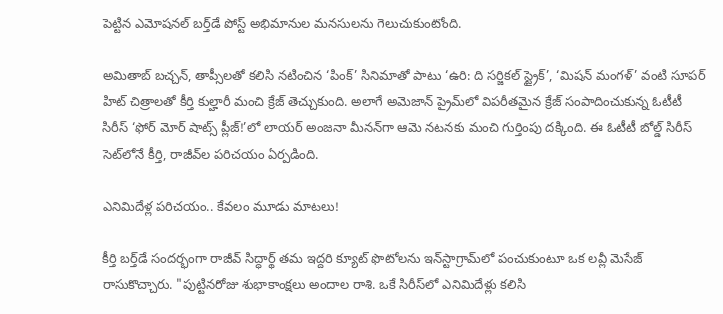పెట్టిన ఎమోషనల్ బర్త్‌డే పోస్ట్ అభిమానుల మనసులను గెలుచుకుంటోంది.

అమితాబ్ బచ్చన్, తాప్సీలతో కలిసి నటించిన ‘పింక్’ సినిమాతో పాటు ‘ఉరి: ది సర్జికల్ స్ట్రైక్’, ‘మిషన్ మంగళ్’ వంటి సూపర్ హిట్ చిత్రాలతో కీర్తి కుల్హారీ మంచి క్రేజ్ తెచ్చుకుంది. అలాగే అమెజాన్ ప్రైమ్‌లో విపరీతమైన క్రేజ్ సంపాదించుకున్న ఓటీటీ సిరీస్ ‘ఫోర్ మోర్ షాట్స్ ప్లీజ్!’లో లాయర్ అంజనా మీనన్‌గా ఆమె నటనకు మంచి గుర్తింపు దక్కింది. ఈ ఓటీటీ బోల్డ్ సిరీస్ సెట్‌‌లోనే కీర్తి, రాజీవ్‌ల పరిచయం ఏర్పడింది.

ఎనిమిదేళ్ల పరిచయం.. కేవలం మూడు మాటలు!

కీర్తి బర్త్‌డే సందర్భంగా రాజీవ్ సిద్ధార్థ్ తమ ఇద్దరి క్యూట్ ఫొటోలను ఇన్‌స్టాగ్రామ్‌లో పంచుకుంటూ ఒక లవ్లీ మెసేజ్ రాసుకొచ్చారు. "పుట్టినరోజు శుభాకాంక్షలు అందాల రాశి. ఒకే సిరీస్‌లో ఎనిమిదేళ్లు కలిసి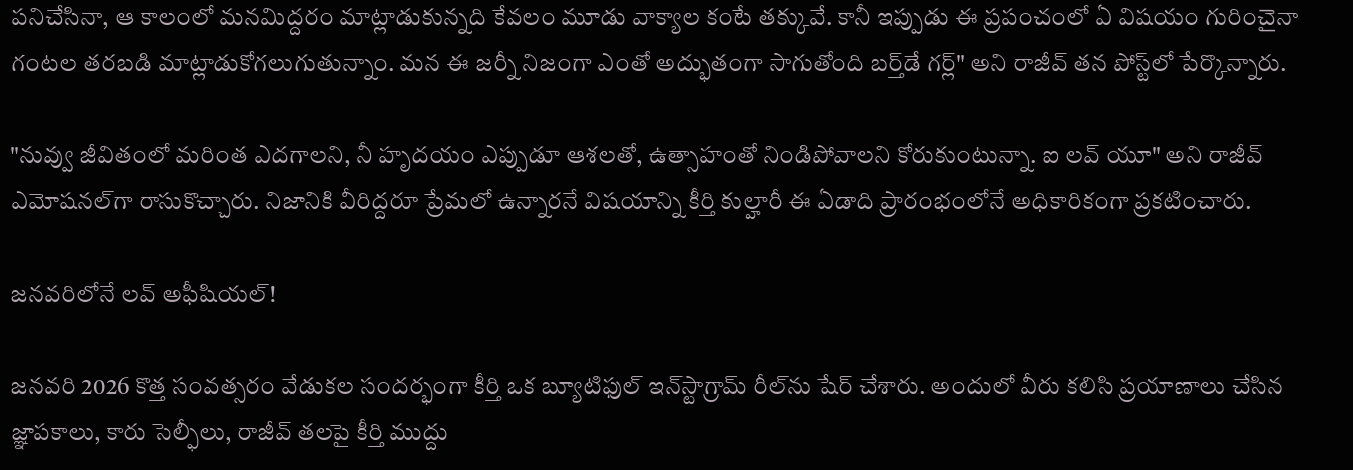పనిచేసినా, ఆ కాలంలో మనమిద్దరం మాట్లాడుకున్నది కేవలం మూడు వాక్యాల కంటే తక్కువే. కానీ ఇప్పుడు ఈ ప్రపంచంలో ఏ విషయం గురించైనా గంటల తరబడి మాట్లాడుకోగలుగుతున్నాం. మన ఈ జర్నీ నిజంగా ఎంతో అద్భుతంగా సాగుతోంది బర్త్‌డే గర్ల్" అని రాజీవ్ తన పోస్ట్‌లో పేర్కొన్నారు.

"నువ్వు జీవితంలో మరింత ఎదగాలని, నీ హృదయం ఎప్పుడూ ఆశలతో, ఉత్సాహంతో నిండిపోవాలని కోరుకుంటున్నా. ఐ లవ్ యూ" అని రాజీవ్ ఎమోషనల్‌గా రాసుకొచ్చారు. నిజానికి వీరిద్దరూ ప్రేమలో ఉన్నారనే విషయాన్ని కీర్తి కుల్హారీ ఈ ఏడాది ప్రారంభంలోనే అధికారికంగా ప్రకటించారు.

జనవరిలోనే లవ్ అఫీషియల్!

జనవరి 2026 కొత్త సంవత్సరం వేడుకల సందర్భంగా కీర్తి ఒక బ్యూటిఫుల్ ఇన్‌స్టాగ్రామ్ రీల్‌ను షేర్ చేశారు. అందులో వీరు కలిసి ప్రయాణాలు చేసిన జ్ఞాపకాలు, కారు సెల్ఫీలు, రాజీవ్ తలపై కీర్తి ముద్దు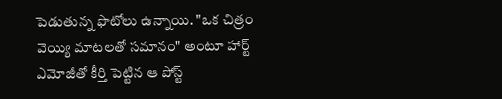పెడుతున్న ఫొటోలు ఉన్నాయి. "ఒక చిత్రం వెయ్యి మాటలతో సమానం" అంటూ హార్ట్ ఎమోజీతో కీర్తి పెట్టిన ఆ పోస్ట్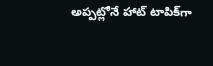అప్పట్లోనే హాట్ టాపిక్‌గా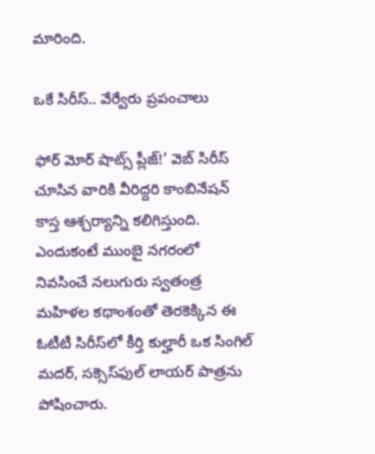మారింది.

ఒకే సిరీస్.. వేర్వేరు ప్రపంచాలు

ఫోర్ మోర్ షాట్స్ ప్లీజ్!’ వెబ్ సిరీస్ చూసిన వారికి వీరిద్దరి కాంబినేషన్ కాస్త ఆశ్చర్యాన్ని కలిగిస్తుంది. ఎందుకంటే ముంబై నగరంలో నివసించే నలుగురు స్వతంత్ర మహిళల కథాంశంతో తెరకెక్కిన ఈ ఓటీటీ సిరీస్‌లో కీర్తి కుల్హారీ ఒక సింగిల్ మదర్, సక్సెస్‌ఫుల్ లాయర్ పాత్రను పోషించారు.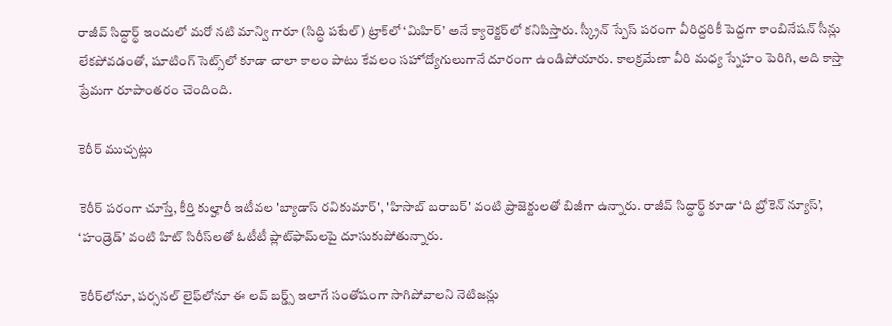రాజీవ్ సిద్ధార్థ్ ఇందులో మరో నటి మాన్వి గారూ (సిద్ధి పటేల్) ట్రాక్‌లో ‘మిహిర్’ అనే క్యారెక్టర్‌లో కనిపిస్తారు. స్క్రీన్ స్పేస్ పరంగా వీరిద్దరికీ పెద్దగా కాంబినేషన్ సీన్లు లేకపోవడంతో, షూటింగ్ సెట్స్‌లో కూడా చాలా కాలం పాటు కేవలం సహోద్యోగులుగానే దూరంగా ఉండిపోయారు. కాలక్రమేణా వీరి మధ్య స్నేహం పెరిగి, అది కాస్తా ప్రేమగా రూపాంతరం చెందింది.

కెరీర్ ముచ్చట్లు

కెరీర్ పరంగా చూస్తే, కీర్తి కుల్హారీ ఇటీవల 'బ్యాడాస్ రవికుమార్', 'హిసాబ్ బరాబర్' వంటి ప్రాజెక్టులతో బిజీగా ఉన్నారు. రాజీవ్ సిద్ధార్థ్ కూడా ‘ది బ్రోకెన్ న్యూస్’, ‘హండ్రెడ్’ వంటి హిట్ సిరీస్‌లతో ఓటీటీ ప్లాట్‌ఫామ్‌లపై దూసుకుపోతున్నారు.

కెరీర్‌లోనూ, పర్సనల్ లైఫ్‌లోనూ ఈ లవ్ బర్డ్స్ ఇలాగే సంతోషంగా సాగిపోవాలని నెటిజన్లు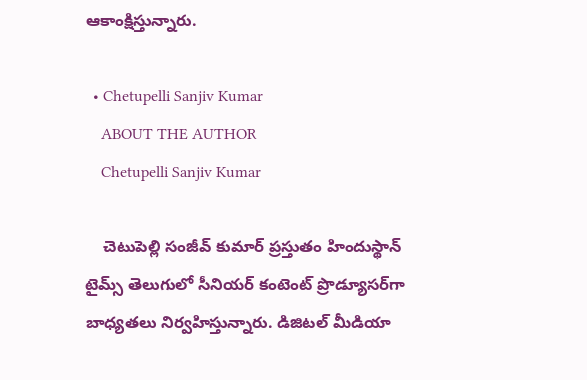ఆకాంక్షిస్తున్నారు.

  • Chetupelli Sanjiv Kumar
    ABOUT THE AUTHOR
    Chetupelli Sanjiv Kumar

    చెటుపెల్లి సంజీవ్ కుమార్ ప్రస్తుతం హిందుస్థాన్ టైమ్స్ తెలుగులో సీనియర్ కంటెంట్ ప్రొడ్యూసర్‌గా బాధ్యతలు నిర్వహిస్తున్నారు. డిజిటల్ మీడియా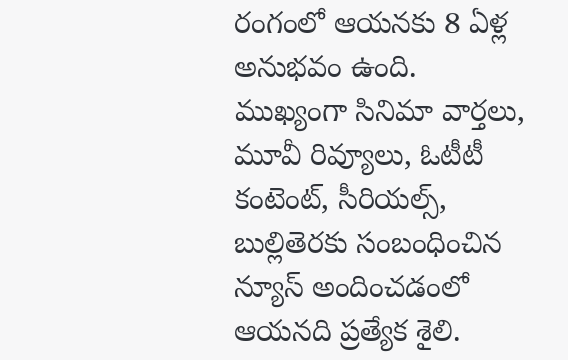రంగంలో ఆయనకు 8 ఏళ్ల అనుభవం ఉంది. ముఖ్యంగా సినిమా వార్తలు, మూవీ రివ్యూలు, ఓటీటీ కంటెంట్, సీరియల్స్, బుల్లితెరకు సంబంధించిన న్యూస్ అందించడంలో ఆయనది ప్రత్యేక శైలి.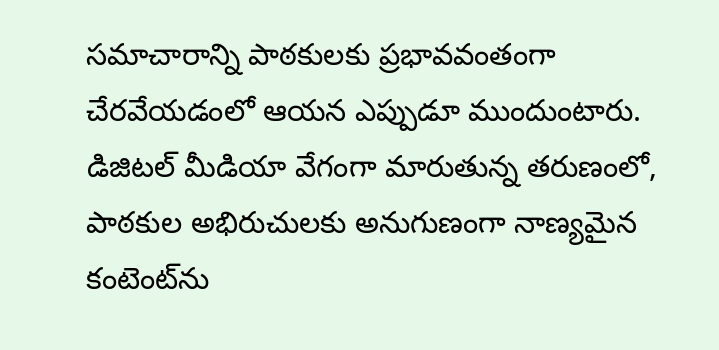సమాచారాన్ని పాఠకులకు ప్రభావవంతంగా చేరవేయడంలో ఆయన ఎప్పుడూ ముందుంటారు. డిజిటల్ మీడియా వేగంగా మారుతున్న తరుణంలో, పాఠకుల అభిరుచులకు అనుగుణంగా నాణ్యమైన కంటెంట్‌ను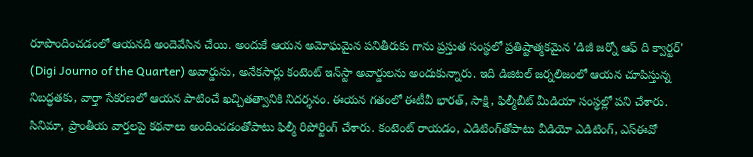రూపొందించడంలో ఆయనది అందెవేసిన చేయి. అందుకే ఆయన అమోఘమైన పనితీరుకు గాను ప్రస్తుత సంస్థలో ప్రతిష్టాత్మకమైన 'డిజీ జర్నో ఆఫ్ ది క్వార్టర్' (Digi Journo of the Quarter) అవార్డును, అనేకసార్లు కంటెంట్ ఇన్‌స్టా అవార్డులను అందుకున్నారు. ఇది డిజిటల్ జర్నలిజంలో ఆయన చూపిస్తున్న నిబద్ధతకు, వార్తా సేకరణలో ఆయన పాటించే ఖచ్చితత్వానికి నిదర్శనం. ఈయన గతంలో ఈటీవీ భారత్, సాక్షి, ఫిల్మీబీట్ మీడియా సంస్థల్లో పని చేశారు. సినిమా, ప్రాంతీయ వార్తలపై కథనాలు అందించడంతోపాటు ఫిల్మీ రిపోర్టింగ్ చేశారు. కంటెంట్ రాయడం, ఎడిటింగ్‌తోపాటు వీడియో ఎడిటింగ్, ఎస్‌ఈవో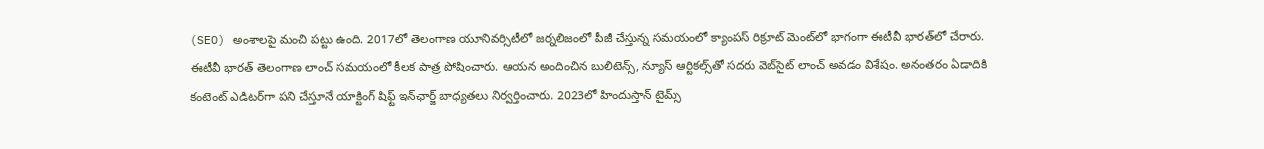(SEO) అంశాలపై మంచి పట్టు ఉంది. 2017లో తెలంగాణ యూనివర్సిటీలో జర్నలిజంలో పీజీ చేస్తున్న సమయంలో క్యాంపస్ రిక్రూట్ మెంట్‌లో భాగంగా ఈటీవీ భారత్‌లో చేరారు. ఈటీవీ భారత్ తెలంగాణ లాంచ్ సమయంలో కీలక పాత్ర పోషించారు. ఆయన అందించిన బులిటెన్స్, న్యూస్ ఆర్టికల్స్‌తో సదరు వెబ్‌సైట్ లాంచ్ అవడం విశేషం. అనంతరం ఏడాదికి కంటెంట్ ఎడిటర్‌గా పని చేస్తూనే యాక్టింగ్ షిఫ్ట్ ఇన్‌ఛార్జ్ బాధ్యతలు నిర్వర్తించారు. 2023లో హిందుస్తాన్ టైమ్స్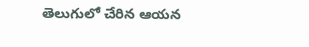తెలుగులో చేరిన ఆయన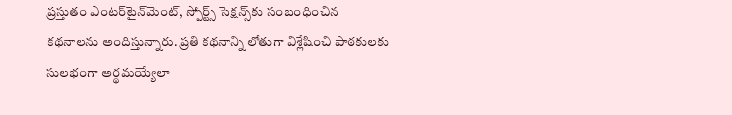ప్రస్తుతం ఎంటర్‌టైన్‌మెంట్, స్పోర్ట్స్ సెక్షన్స్‌కు సంబంధించిన కథనాలను అందిస్తున్నారు. ప్రతి కథనాన్ని లోతుగా విశ్లేషించి పాఠకులకు సులభంగా అర్థమయ్యేలా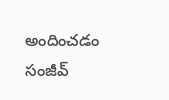అందించడం సంజీవ్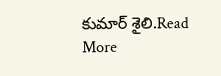కుమార్ శైలి.Read More